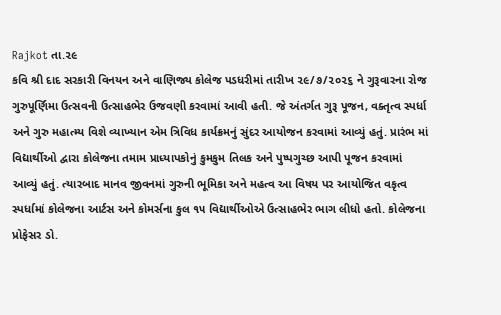Rajkot તા.૨૯
કવિ શ્રી દાદ સરકારી વિનયન અને વાણિજ્ય કોલેજ પડધરીમાં તારીખ ૨૯/૭/૨૦૨૬ ને ગુરૂવારના રોજ ગુરુપૂર્ણિમા ઉત્સવની ઉત્સાહભેર ઉજવણી કરવામાં આવી હતી. જે અંતર્ગત ગુરૂ પૂજન, વક્તૃત્વ સ્પર્ધા અને ગુરુ મહાત્મ્ય વિશે વ્યાખ્યાન એમ ત્રિવિધ કાર્યક્રમનું સુંદર આયોજન કરવામાં આવ્યું હતું. પ્રારંભ માં વિદ્યાર્થીઓ દ્વારા કોલેજના તમામ પ્રાધ્યાપકોનું કુમકુમ તિલક અને પુષ્પગુચ્છ આપી પૂજન કરવામાં આવ્યું હતું. ત્યારબાદ માનવ જીવનમાં ગુરુની ભૂમિકા અને મહત્વ આ વિષય પર આયોજિત વકૃત્વ સ્પર્ધામાં કોલેજના આર્ટસ અને કોમર્સના કુલ ૧૫ વિદ્યાર્થીઓએ ઉત્સાહભેર ભાગ લીધો હતો. કોલેજના પ્રોફેસર ડો.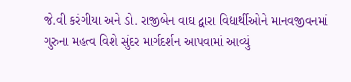જે.વી કરંગીયા અને ડો. રાજીબેન વાઘ દ્વારા વિદ્યાર્થીઓને માનવજીવનમાં ગુરુના મહત્વ વિશે સુંદર માર્ગદર્શન આપવામાં આવ્યું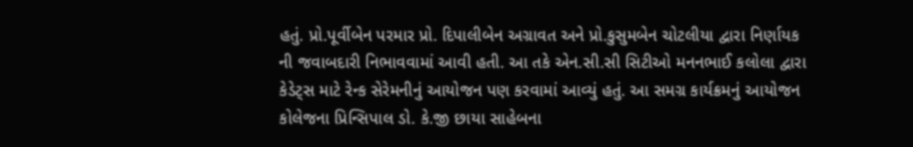હતું. પ્રો.પૂર્વીબેન પરમાર પ્રો. દિપાલીબેન અગ્રાવત અને પ્રો.કુસુમબેન ચોટલીયા દ્વારા નિર્ણાયક ની જવાબદારી નિભાવવામાં આવી હતી. આ તકે એન.સી.સી સિટીઓ મનનભાઈ કલોલા દ્વારા કેડેટ્સ માટે રેન્ક સેરેમનીનું આયોજન પણ કરવામાં આવ્યું હતું. આ સમગ્ર કાર્યક્રમનું આયોજન કોલેજના પ્રિન્સિપાલ ડો. કે.જી છાયા સાહેબના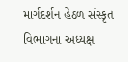માર્ગદર્શન હેઠળ સંસ્કૃત વિભાગના અધ્યક્ષ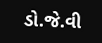ડો.જે.વી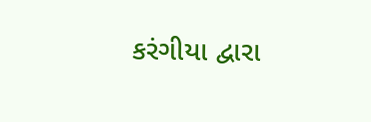કરંગીયા દ્વારા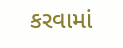કરવામાં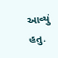આવ્યું હતુ.